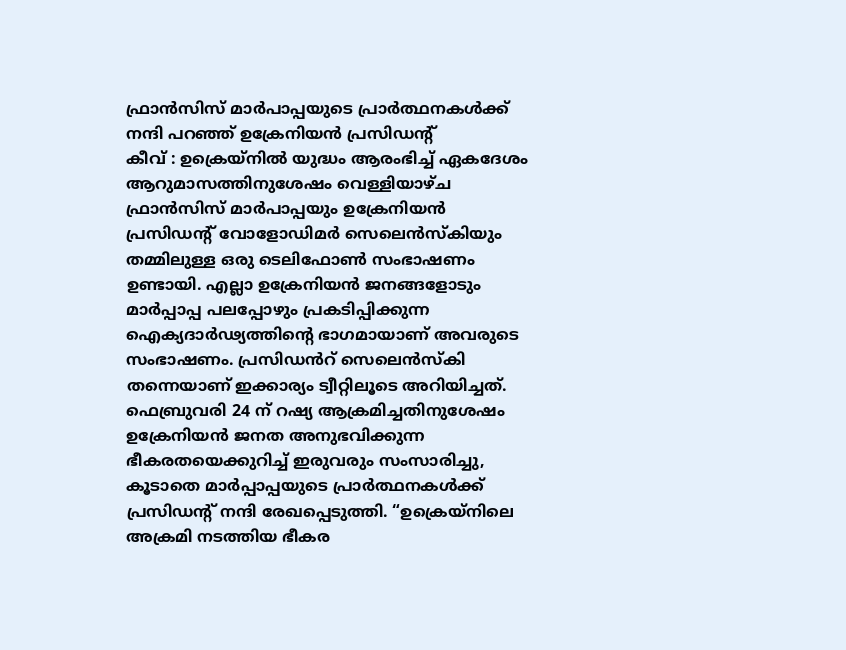ഫ്രാൻസിസ് മാർപാപ്പയുടെ പ്രാർത്ഥനകൾക്ക് നന്ദി പറഞ്ഞ് ഉക്രേനിയൻ പ്രസിഡന്റ്
കീവ് : ഉക്രെയ്നിൽ യുദ്ധം ആരംഭിച്ച് ഏകദേശം ആറുമാസത്തിനുശേഷം വെള്ളിയാഴ്ച ഫ്രാൻസിസ് മാർപാപ്പയും ഉക്രേനിയൻ പ്രസിഡന്റ് വോളോഡിമർ സെലെൻസ്കിയും തമ്മിലുള്ള ഒരു ടെലിഫോൺ സംഭാഷണം ഉണ്ടായി. എല്ലാ ഉക്രേനിയൻ ജനങ്ങളോടും മാർപ്പാപ്പ പലപ്പോഴും പ്രകടിപ്പിക്കുന്ന ഐക്യദാർഢ്യത്തിന്റെ ഭാഗമായാണ് അവരുടെ സംഭാഷണം. പ്രസിഡൻറ് സെലെൻസ്കി തന്നെയാണ് ഇക്കാര്യം ട്വീറ്റിലൂടെ അറിയിച്ചത്. ഫെബ്രുവരി 24 ന് റഷ്യ ആക്രമിച്ചതിനുശേഷം ഉക്രേനിയൻ ജനത അനുഭവിക്കുന്ന ഭീകരതയെക്കുറിച്ച് ഇരുവരും സംസാരിച്ചു, കൂടാതെ മാർപ്പാപ്പയുടെ പ്രാർത്ഥനകൾക്ക് പ്രസിഡന്റ് നന്ദി രേഖപ്പെടുത്തി. “ഉക്രെയ്നിലെ അക്രമി നടത്തിയ ഭീകര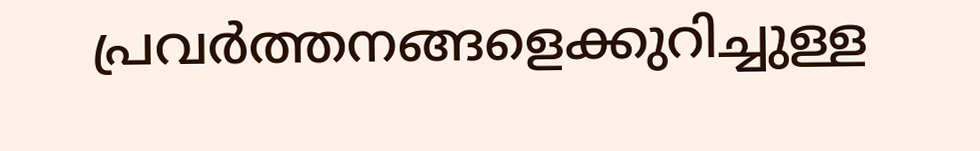പ്രവർത്തനങ്ങളെക്കുറിച്ചുള്ള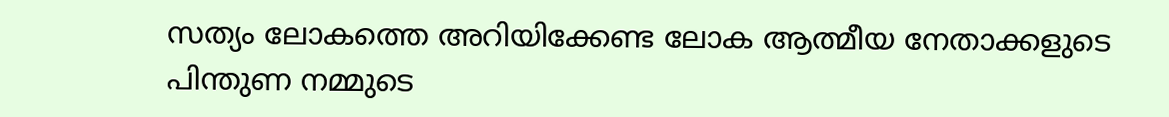സത്യം ലോകത്തെ അറിയിക്കേണ്ട ലോക ആത്മീയ നേതാക്കളുടെ പിന്തുണ നമ്മുടെ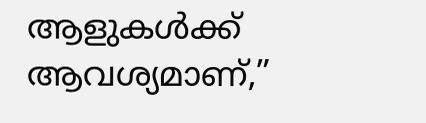ആളുകൾക്ക് ആവശ്യമാണ്,”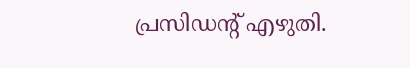പ്രസിഡന്റ് എഴുതി.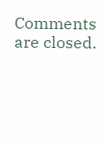Comments are closed.